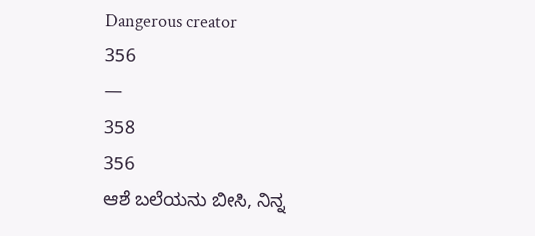Dangerous creator
356
—
358
356
ಆಶೆ ಬಲೆಯನು ಬೀಸಿ, ನಿನ್ನ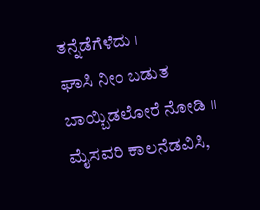ತನ್ನೆಡೆಗೆಳೆದು ।
ಘಾಸಿ ನೀಂ ಬಡುತ ಬಾಯ್ಬಿಡಲೋರೆ ನೋಡಿ ॥
ಮೈಸವರಿ ಕಾಲನೆಡವಿಸಿ,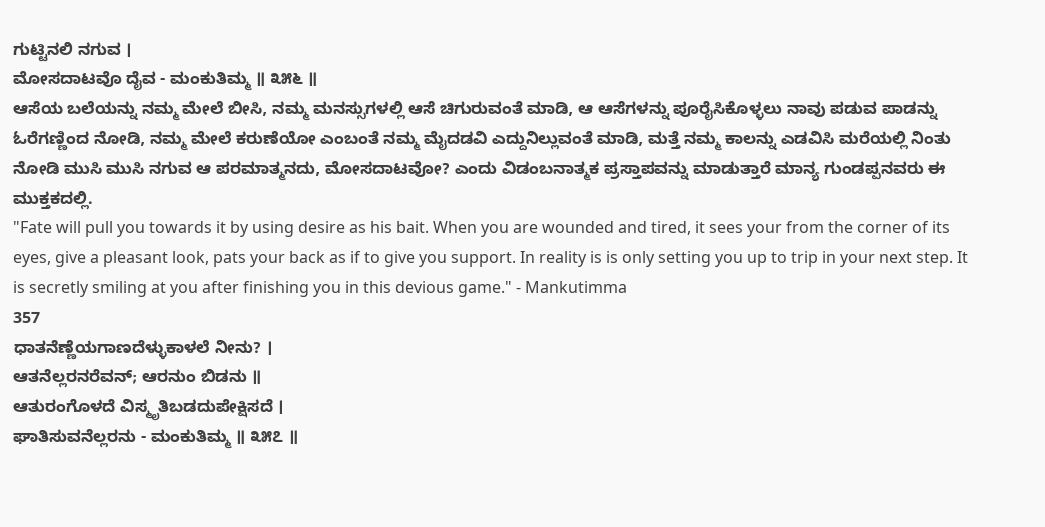ಗುಟ್ಟಿನಲಿ ನಗುವ ।
ಮೋಸದಾಟವೊ ದೈವ - ಮಂಕುತಿಮ್ಮ ॥ ೩೫೬ ॥
ಆಸೆಯ ಬಲೆಯನ್ನು ನಮ್ಮ ಮೇಲೆ ಬೀಸಿ, ನಮ್ಮ ಮನಸ್ಸುಗಳಲ್ಲಿ ಆಸೆ ಚಿಗುರುವಂತೆ ಮಾಡಿ, ಆ ಆಸೆಗಳನ್ನು ಪೂರೈಸಿಕೊಳ್ಳಲು ನಾವು ಪಡುವ ಪಾಡನ್ನು ಓರೆಗಣ್ಣಿಂದ ನೋಡಿ, ನಮ್ಮ ಮೇಲೆ ಕರುಣೆಯೋ ಎಂಬಂತೆ ನಮ್ಮ ಮೈದಡವಿ ಎದ್ದುನಿಲ್ಲುವಂತೆ ಮಾಡಿ, ಮತ್ತೆ ನಮ್ಮ ಕಾಲನ್ನು ಎಡವಿಸಿ ಮರೆಯಲ್ಲಿ ನಿಂತು ನೋಡಿ ಮುಸಿ ಮುಸಿ ನಗುವ ಆ ಪರಮಾತ್ಮನದು, ಮೋಸದಾಟವೋ? ಎಂದು ವಿಡಂಬನಾತ್ಮಕ ಪ್ರಸ್ತಾಪವನ್ನು ಮಾಡುತ್ತಾರೆ ಮಾನ್ಯ ಗುಂಡಪ್ಪನವರು ಈ ಮುಕ್ತಕದಲ್ಲಿ.
"Fate will pull you towards it by using desire as his bait. When you are wounded and tired, it sees your from the corner of its eyes, give a pleasant look, pats your back as if to give you support. In reality is is only setting you up to trip in your next step. It is secretly smiling at you after finishing you in this devious game." - Mankutimma
357
ಧಾತನೆಣ್ಣೆಯಗಾಣದೆಳ್ಳುಕಾಳಲೆ ನೀನು? ।
ಆತನೆಲ್ಲರನರೆವನ್; ಆರನುಂ ಬಿಡನು ॥
ಆತುರಂಗೊಳದೆ ವಿಸ್ಮೃತಿಬಡದುಪೇಕ್ಷಿಸದೆ ।
ಘಾತಿಸುವನೆಲ್ಲರನು - ಮಂಕುತಿಮ್ಮ ॥ ೩೫೭ ॥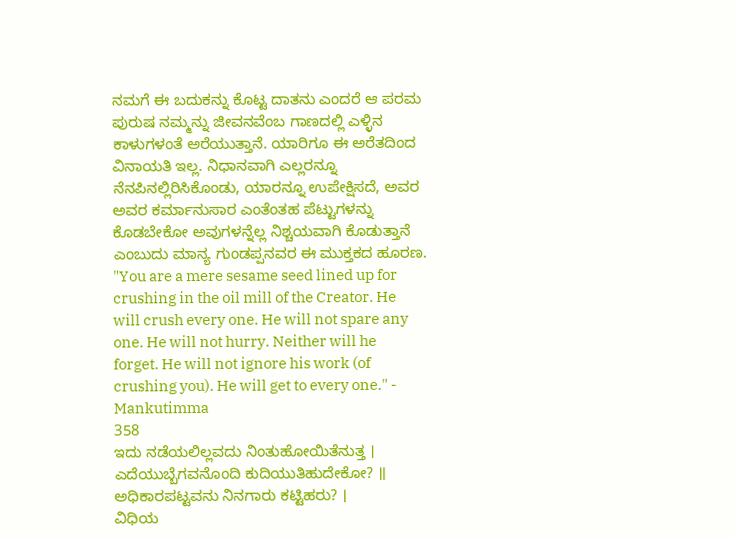ನಮಗೆ ಈ ಬದುಕನ್ನು ಕೊಟ್ಟ ದಾತನು ಎಂದರೆ ಆ ಪರಮ ಪುರುಷ ನಮ್ಮನ್ನು ಜೀವನವೆಂಬ ಗಾಣದಲ್ಲಿ ಎಳ್ಳಿನ ಕಾಳುಗಳಂತೆ ಅರೆಯುತ್ತಾನೆ. ಯಾರಿಗೂ ಈ ಅರೆತದಿಂದ ವಿನಾಯತಿ ಇಲ್ಲ. ನಿಧಾನವಾಗಿ ಎಲ್ಲರನ್ನೂ ನೆನಪಿನಲ್ಲಿರಿಸಿಕೊಂಡು, ಯಾರನ್ನೂ ಉಪೇಕ್ಷಿಸದೆ, ಅವರ ಅವರ ಕರ್ಮಾನುಸಾರ ಎಂತೆಂತಹ ಪೆಟ್ಟುಗಳನ್ನು ಕೊಡಬೇಕೋ ಅವುಗಳನ್ನೆಲ್ಲ ನಿಶ್ಚಯವಾಗಿ ಕೊಡುತ್ತಾನೆ ಎಂಬುದು ಮಾನ್ಯ ಗುಂಡಪ್ಪನವರ ಈ ಮುಕ್ತಕದ ಹೂರಣ.
"You are a mere sesame seed lined up for crushing in the oil mill of the Creator. He will crush every one. He will not spare any one. He will not hurry. Neither will he forget. He will not ignore his work (of crushing you). He will get to every one." - Mankutimma
358
ಇದು ನಡೆಯಲಿಲ್ಲವದು ನಿಂತುಹೋಯಿತೆನುತ್ತ ।
ಎದೆಯುಬ್ಬೆಗವನೊಂದಿ ಕುದಿಯುತಿಹುದೇಕೋ? ॥
ಅಧಿಕಾರಪಟ್ಟವನು ನಿನಗಾರು ಕಟ್ಟಿಹರು? ।
ವಿಧಿಯ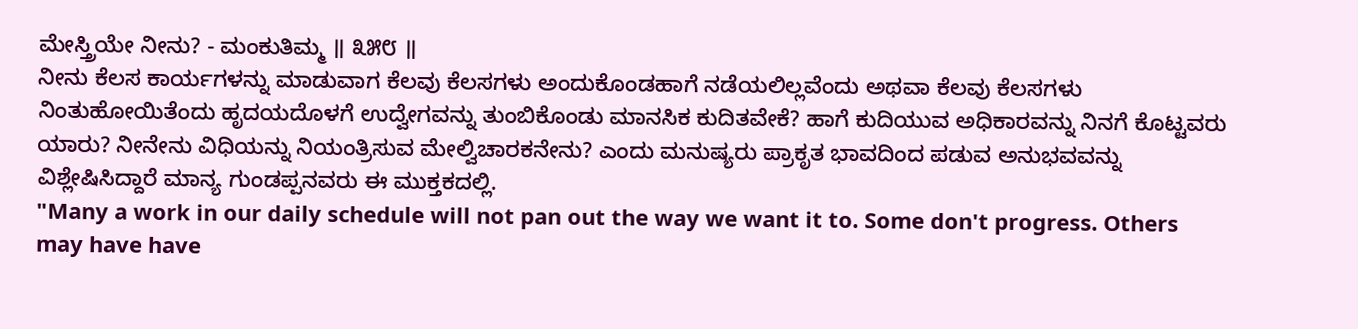ಮೇಸ್ತ್ರಿಯೇ ನೀನು? - ಮಂಕುತಿಮ್ಮ ॥ ೩೫೮ ॥
ನೀನು ಕೆಲಸ ಕಾರ್ಯಗಳನ್ನು ಮಾಡುವಾಗ ಕೆಲವು ಕೆಲಸಗಳು ಅಂದುಕೊಂಡಹಾಗೆ ನಡೆಯಲಿಲ್ಲವೆಂದು ಅಥವಾ ಕೆಲವು ಕೆಲಸಗಳು ನಿಂತುಹೋಯಿತೆಂದು ಹೃದಯದೊಳಗೆ ಉದ್ವೇಗವನ್ನು ತುಂಬಿಕೊಂಡು ಮಾನಸಿಕ ಕುದಿತವೇಕೆ? ಹಾಗೆ ಕುದಿಯುವ ಅಧಿಕಾರವನ್ನು ನಿನಗೆ ಕೊಟ್ಟವರು ಯಾರು? ನೀನೇನು ವಿಧಿಯನ್ನು ನಿಯಂತ್ರಿಸುವ ಮೇಲ್ವಿಚಾರಕನೇನು? ಎಂದು ಮನುಷ್ಯರು ಪ್ರಾಕೃತ ಭಾವದಿಂದ ಪಡುವ ಅನುಭವವನ್ನು ವಿಶ್ಲೇಷಿಸಿದ್ದಾರೆ ಮಾನ್ಯ ಗುಂಡಪ್ಪನವರು ಈ ಮುಕ್ತಕದಲ್ಲಿ.
"Many a work in our daily schedule will not pan out the way we want it to. Some don't progress. Others may have have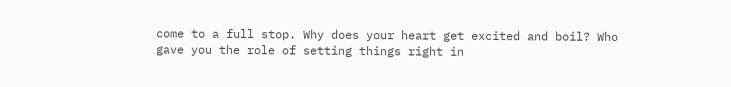come to a full stop. Why does your heart get excited and boil? Who gave you the role of setting things right in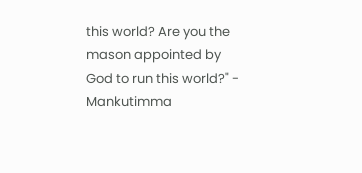this world? Are you the mason appointed by God to run this world?" - Mankutimma